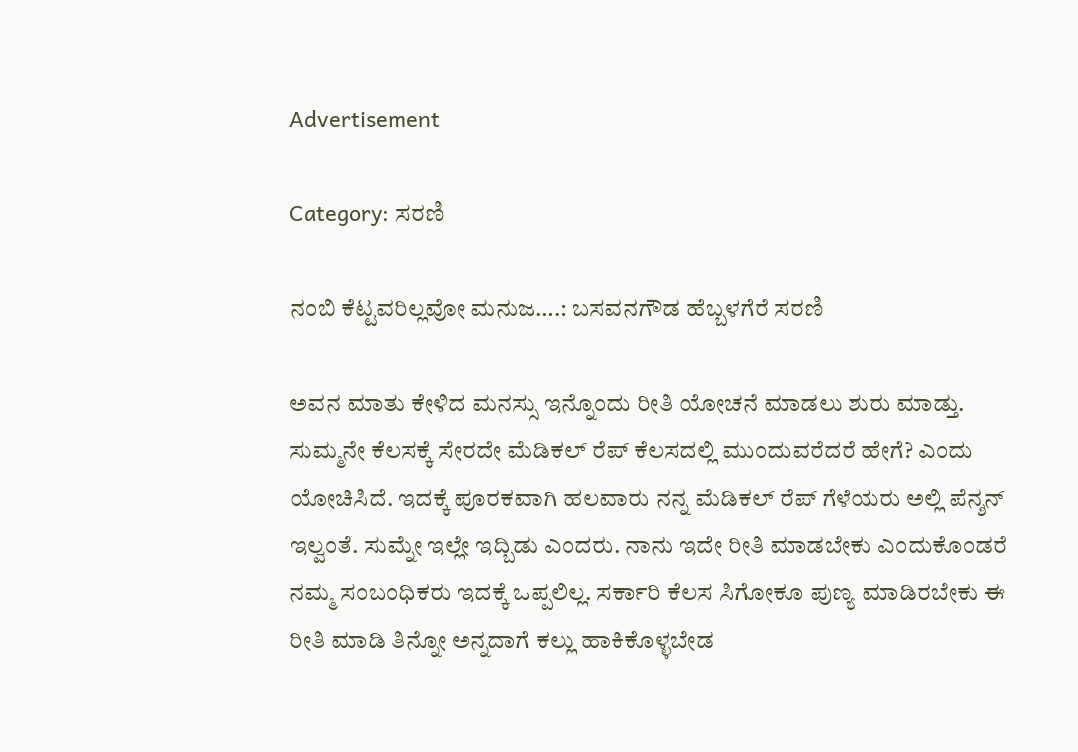Advertisement

Category: ಸರಣಿ

ನಂಬಿ ಕೆಟ್ಟವರಿಲ್ಲವೋ ಮನುಜ….: ಬಸವನಗೌಡ ಹೆಬ್ಬಳಗೆರೆ ಸರಣಿ

ಅವನ ಮಾತು ಕೇಳಿದ ಮನಸ್ಸು ಇನ್ನೊಂದು ರೀತಿ ಯೋಚನೆ ಮಾಡಲು ಶುರು ಮಾಡ್ತು. ಸುಮ್ಮನೇ ಕೆಲಸಕ್ಕೆ ಸೇರದೇ ಮೆಡಿಕಲ್ ರೆಪ್ ಕೆಲಸದಲ್ಲಿ ಮುಂದುವರೆದರೆ ಹೇಗೆ? ಎಂದು ಯೋಚಿಸಿದೆ. ಇದಕ್ಕೆ ಪೂರಕವಾಗಿ ಹಲವಾರು ನನ್ನ ಮೆಡಿಕಲ್ ರೆಪ್ ಗೆಳೆಯರು ಅಲ್ಲಿ ಪೆನ್ಶನ್ ಇಲ್ವಂತೆ. ಸುಮ್ನೇ ಇಲ್ಲೇ ಇದ್ಬಿಡು ಎಂದರು. ನಾನು ಇದೇ ರೀತಿ ಮಾಡಬೇಕು ಎಂದುಕೊಂಡರೆ ನಮ್ಮ ಸಂಬಂಧಿಕರು ಇದಕ್ಕೆ ಒಪ್ಪಲಿಲ್ಲ. ಸರ್ಕಾರಿ ಕೆಲಸ ಸಿಗೋಕೂ ಪುಣ್ಯ ಮಾಡಿರಬೇಕು ಈ ರೀತಿ ಮಾಡಿ ತಿನ್ನೋ ಅನ್ನದಾಗೆ ಕಲ್ಲು ಹಾಕಿಕೊಳ್ಳಬೇಡ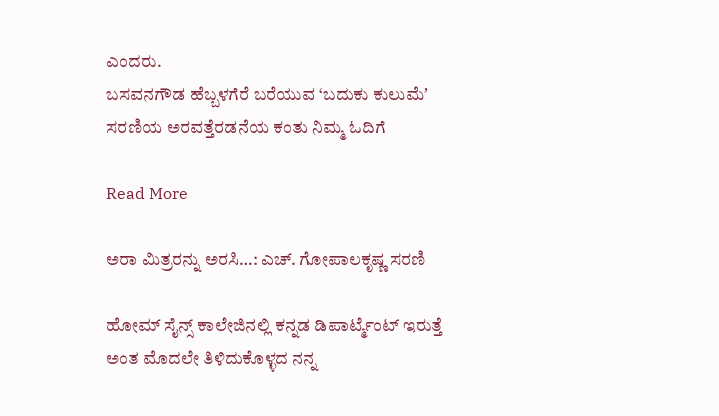ಎಂದರು.
ಬಸವನಗೌಡ ಹೆಬ್ಬಳಗೆರೆ ಬರೆಯುವ ‘ಬದುಕು ಕುಲುಮೆʼ ಸರಣಿಯ ಅರವತ್ತೆರಡನೆಯ ಕಂತು ನಿಮ್ಮ ಓದಿಗೆ

Read More

ಅರಾ ಮಿತ್ರರನ್ನು ಅರಸಿ…: ಎಚ್. ಗೋಪಾಲಕೃಷ್ಣ ಸರಣಿ

ಹೋಮ್ ಸೈನ್ಸ್ ಕಾಲೇಜಿನಲ್ಲಿ ಕನ್ನಡ ಡಿಪಾರ್ಟ್ಮೆಂಟ್ ಇರುತ್ತೆ ಅಂತ ಮೊದಲೇ ತಿಳಿದುಕೊಳ್ಳದ ನನ್ನ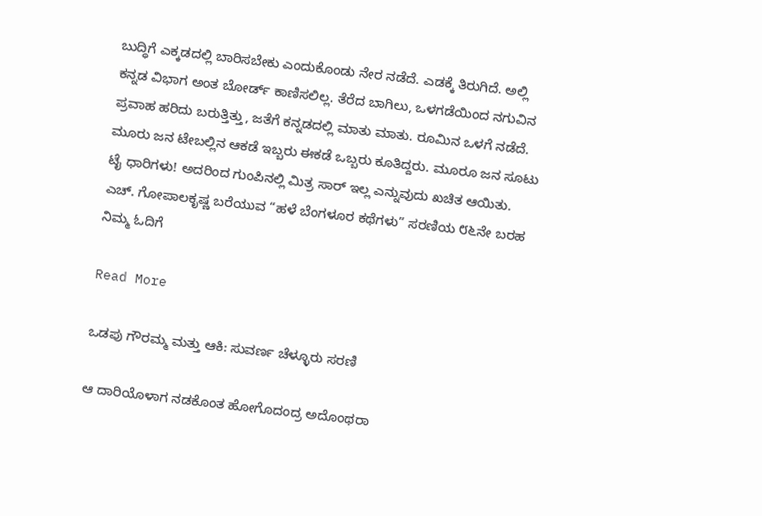ಬುದ್ಧಿಗೆ ಎಕ್ಕಡದಲ್ಲಿ ಬಾರಿಸಬೇಕು ಎಂದುಕೊಂಡು ನೇರ ನಡೆದೆ. ಎಡಕ್ಕೆ ತಿರುಗಿದೆ. ಅಲ್ಲಿ ಕನ್ನಡ ವಿಭಾಗ ಅಂತ ಬೋರ್ಡ್ ಕಾಣಿಸಲಿಲ್ಲ. ತೆರೆದ ಬಾಗಿಲು, ಒಳಗಡೆಯಿಂದ ನಗುವಿನ ಪ್ರವಾಹ ಹರಿದು ಬರುತ್ತಿತ್ತು, ಜತೆಗೆ ಕನ್ನಡದಲ್ಲಿ ಮಾತು ಮಾತು. ರೂಮಿನ ಒಳಗೆ ನಡೆದೆ. ಮೂರು ಜನ ಟೇಬಲ್ಲಿನ ಆಕಡೆ ಇಬ್ಬರು ಈಕಡೆ ಒಬ್ಬರು ಕೂತಿದ್ದರು. ಮೂರೂ ಜನ ಸೂಟು ಟೈ ಧಾರಿಗಳು! ಅದರಿಂದ ಗುಂಪಿನಲ್ಲಿ ಮಿತ್ರ ಸಾರ್ ಇಲ್ಲ ಎನ್ನುವುದು ಖಚಿತ ಆಯಿತು.
ಎಚ್. ಗೋಪಾಲಕೃಷ್ಣ ಬರೆಯುವ “ಹಳೆ ಬೆಂಗಳೂರ ಕಥೆಗಳು” ಸರಣಿಯ ೮೬ನೇ ಬರಹ ನಿಮ್ಮ ಓದಿಗೆ

Read More

ಒಡಪು ಗೌರಮ್ಮ ಮತ್ತು ಆಕಿ: ಸುವರ್ಣ ಚೆಳ್ಳೂರು ಸರಣಿ

ಆ ದಾರಿಯೊಳಾಗ ನಡಕೊಂತ ಹೋಗೊದಂದ್ರ ಅದೊಂಥರಾ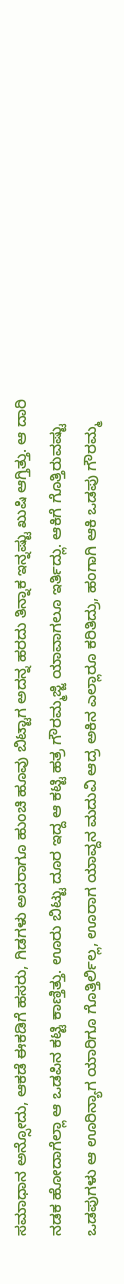ಸಮಾಧಾನ ಅನ್ಸೋದು, ಆಕಡೆ ಈಕಡಿಗೆ ಹಸರು, ಗಿಡಗಳು ಅದರಾಗೂ ಹುಂಚಿ ಹೂವು ಬಿಟ್ಟಾಗ ಅದನ್ನ ಹರದು ತಿನ್ನಾಕ ಇನ್ನಷ್ಟು ಖುಷಿ ಆಗ್ತಿತ್ತು. ಆ ದಾರಿ ನಡಕ ಹೋದಾಗೆಲ್ಲಾ ಆ ಒಡಪಿನ ಕಟ್ಟಿ ಕಾಣ್ತಿತ್ತು. ಊರು ಬಿಟ್ಟು ದೂರ ಇದ್ದ ಆ ಕಟ್ಟಿ ಹತ್ರ ಗೌರಮ್ಮಜ್ಜಿ ಯಾವಾಗಲೂ ಇರ್ತಿದ್ಲು. ಆಕಿಗೆ ಗೊತ್ತಿರುವಷ್ಟು ಒಡಪುಗಳು ಆ ಊರಿನ್ಯಾಗ ಯಾರಿಗೂ ಗೊತ್ತಿರ್ಲಿಲ್ಲ, ಊರಾಗ ಯಾವ್ದನ ಮದುವಿ ಆದ್ರ ಅಕಿನ ಎಲ್ಲಾರೂ ಕರಿತಿದ್ರು, ಹಂಗಾಗಿ ಆಕಿ ಒಡಪು ಗೌರಮ್ಮ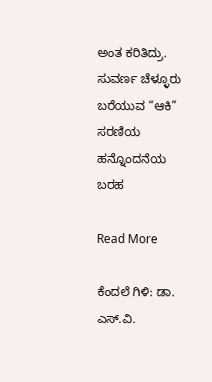ಅಂತ ಕರಿತಿದ್ರು.
ಸುವರ್ಣ ಚೆಳ್ಳೂರು ಬರೆಯುವ “ಆಕಿ” ಸರಣಿಯ ಹನ್ನೊಂದನೆಯ ಬರಹ

Read More

ಕೆಂದಲೆ ಗಿಳಿ: ಡಾ. ಎಸ್.ವಿ.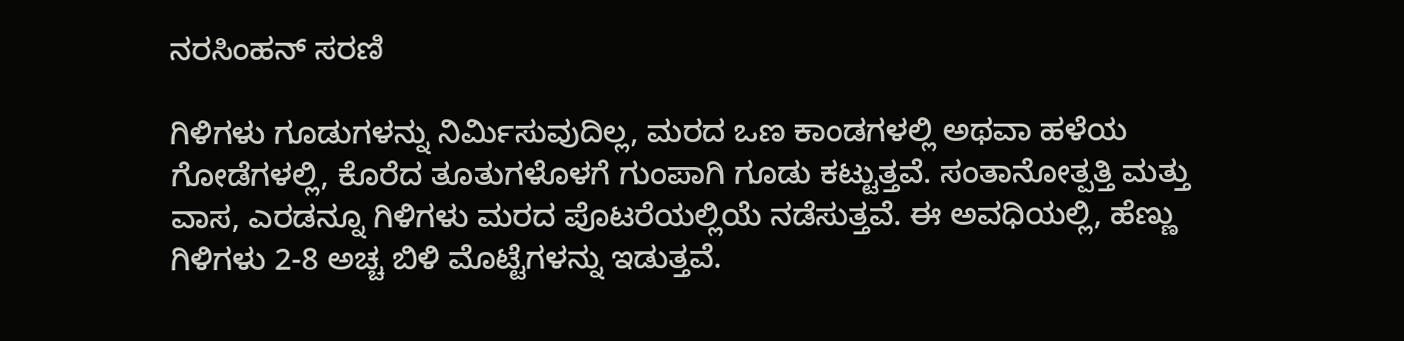ನರಸಿಂಹನ್‌‌ ಸರಣಿ

ಗಿಳಿಗಳು ಗೂಡುಗಳನ್ನು ನಿರ್ಮಿಸುವುದಿಲ್ಲ, ಮರದ ಒಣ ಕಾಂಡಗಳಲ್ಲಿ ಅಥವಾ ಹಳೆಯ ಗೋಡೆಗಳಲ್ಲಿ, ಕೊರೆದ ತೂತುಗಳೊಳಗೆ ಗುಂಪಾಗಿ ಗೂಡು ಕಟ್ಟುತ್ತವೆ. ಸಂತಾನೋತ್ಪತ್ತಿ ಮತ್ತು ವಾಸ, ಎರಡನ್ನೂ ಗಿಳಿಗಳು ಮರದ ಪೊಟರೆಯಲ್ಲಿಯೆ ನಡೆಸುತ್ತವೆ. ಈ ಅವಧಿಯಲ್ಲಿ, ಹೆಣ್ಣು ಗಿಳಿಗಳು 2-8 ಅಚ್ಚ ಬಿಳಿ ಮೊಟ್ಟೆಗಳನ್ನು ಇಡುತ್ತವೆ.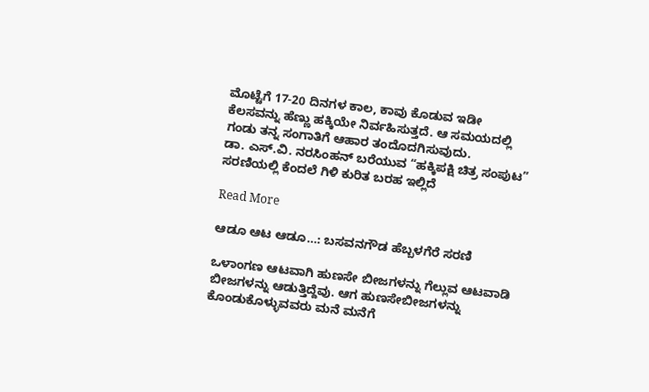ಮೊಟ್ಟೆಗೆ 17-20 ದಿನಗಳ ಕಾಲ, ಕಾವು ಕೊಡುವ ಇಡೀ ಕೆಲಸವನ್ನು ಹೆಣ್ಣು ಹಕ್ಕಿಯೇ ನಿರ್ವಹಿಸುತ್ತದೆ. ಆ ಸಮಯದಲ್ಲಿ ಗಂಡು ತನ್ನ ಸಂಗಾತಿಗೆ ಆಹಾರ ತಂದೊದಗಿಸುವುದು.
ಡಾ. ಎಸ್.ವಿ. ನರಸಿಂಹನ್‌ ಬರೆಯುವ “ಹಕ್ಕಿಪಕ್ಷಿ ಚಿತ್ರ ಸಂಪುಟ” ಸರಣಿಯಲ್ಲಿ ಕೆಂದಲೆ ಗಿಳಿ ಕುರಿತ ಬರಹ ಇಲ್ಲಿದೆ

Read More

ಆಡೂ ಆಟ ಆಡೂ…: ಬಸವನಗೌಡ ಹೆಬ್ಬಳಗೆರೆ ಸರಣಿ

ಒಳಾಂಗಣ ಆಟವಾಗಿ ಹುಣಸೇ ಬೀಜಗಳನ್ನು ಗೆಲ್ಲುವ ಆಟವಾಡಿ ಬೀಜಗಳನ್ನು ಆಡುತ್ತಿದ್ದೆವು. ಆಗ ಹುಣಸೇಬೀಜಗಳನ್ನು ಕೊಂಡುಕೊಳ್ಳುವವರು ಮನೆ ಮನೆಗೆ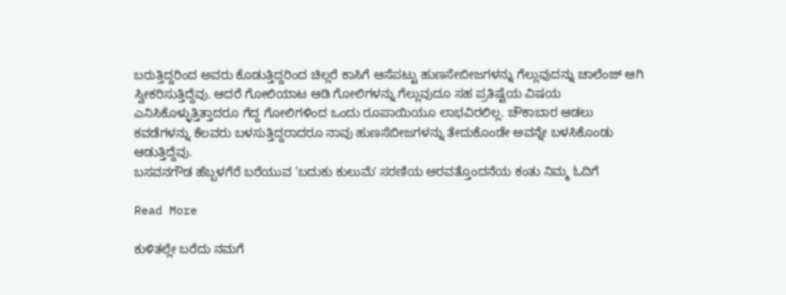ಬರುತ್ತಿದ್ದರಿಂದ ಅವರು ಕೊಡುತ್ತಿದ್ದರಿಂದ ಚಿಲ್ಲರೆ ಕಾಸಿಗೆ ಆಸೆಪಟ್ಟು ಹುಣಸೇಬೀಜಗಳನ್ನು ಗೆಲ್ಲುವುದನ್ನು ಚಾಲೆಂಜ್ ಆಗಿ ಸ್ವೀಕರಿಸುತ್ತಿದ್ದೆವು. ಆದರೆ ಗೋಲಿಯಾಟ ಆಡಿ ಗೋಲಿಗಳನ್ನು ಗೆಲ್ಲುವುದೂ ಸಹ ಪ್ರತಿಷ್ಟೆಯ ವಿಷಯ ಎನಿಸಿಕೊಳ್ಳುತ್ತಿತ್ತಾದರೂ ಗೆದ್ದ ಗೋಲಿಗಳಿಂದ ಒಂದು ರೂಪಾಯಿಯೂ ಲಾಭವಿರಲಿಲ್ಲ. ಚೌಕಾಬಾರ ಆಡಲು ಕವಡೆಗಳನ್ನು ಕೆಲವರು ಬಳಸುತ್ತಿದ್ದರಾದರೂ ನಾವು ಹುಣಸೆಬೀಜಗಳನ್ನು ತೇದುಕೊಂಡೇ ಅವನ್ನೇ ಬಳಸಿಕೊಂಡು ಆಡುತ್ತಿದ್ದೆವು.
ಬಸವನಗೌಡ ಹೆಬ್ಬಳಗೆರೆ ಬರೆಯುವ ‘ಬದುಕು ಕುಲುಮೆʼ ಸರಣಿಯ ಅರವತ್ತೊಂದನೆಯ ಕಂತು ನಿಮ್ಮ ಓದಿಗೆ

Read More

ಕುಳಿತಲ್ಲೇ ಬರೆದು ನಮಗೆ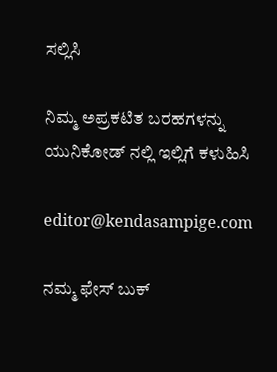ಸಲ್ಲಿಸಿ

ನಿಮ್ಮ ಅಪ್ರಕಟಿತ ಬರಹಗಳನ್ನು ಯುನಿಕೋಡ್ ನಲ್ಲಿ ಇಲ್ಲಿಗೆ ಕಳುಹಿಸಿ

editor@kendasampige.com

ನಮ್ಮ ಫೇಸ್ ಬುಕ್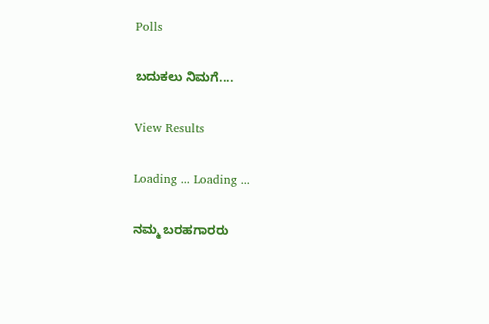Polls

ಬದುಕಲು ನಿಮಗೆ....

View Results

Loading ... Loading ...

ನಮ್ಮ ಬರಹಗಾರರು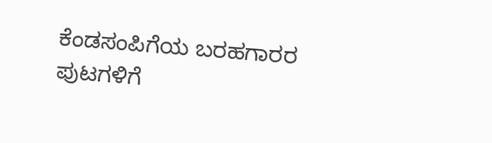ಕೆಂಡಸಂಪಿಗೆಯ ಬರಹಗಾರರ ಪುಟಗಳಿಗೆ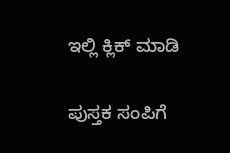ಇಲ್ಲಿ ಕ್ಲಿಕ್ ಮಾಡಿ

ಪುಸ್ತಕ ಸಂಪಿಗೆ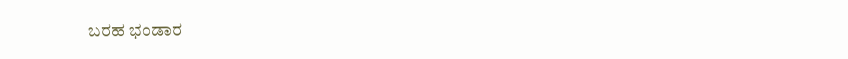ಬರಹ ಭಂಡಾರ